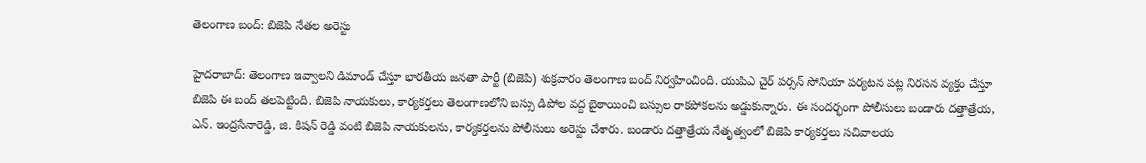తెలంగాణ బంద్: బిజెపి నేతల అరెస్టు

హైదరాబాద్: తెలంగాణ ఇవ్వాలని డిమాండ్ చేస్తూ భారతీయ జనతా పార్టీ (బిజెపి) శుక్రవారం తెలంగాణ బంద్ నిర్వహించింది. యుపిఎ చైర్ పర్సన్ సోనియా పర్యటన పట్ల నిరసన వ్యక్తం చేస్తూ బిజెపి ఈ బంద్ తలపెట్టింది. బిజెపి నాయకులు, కార్యకర్తలు తెలంగాణలోని బస్సు డిపోల వద్ద బైఠాయించి బస్సుల రాకపోకలను అడ్డుకున్నారు. ఈ సందర్భంగా పోలీసులు బండారు దత్తాత్రేయ, ఎన్. ఇంద్రసేనారెడ్డి, జి. కిషన్ రెడ్డి వంటి బిజెపి నాయకులను, కార్యకర్తలను పోలీసులు అరెస్టు చేశారు. బండారు దత్తాత్రేయ నేతృత్వంలో బిజెపి కార్యకర్తలు సచివాలయ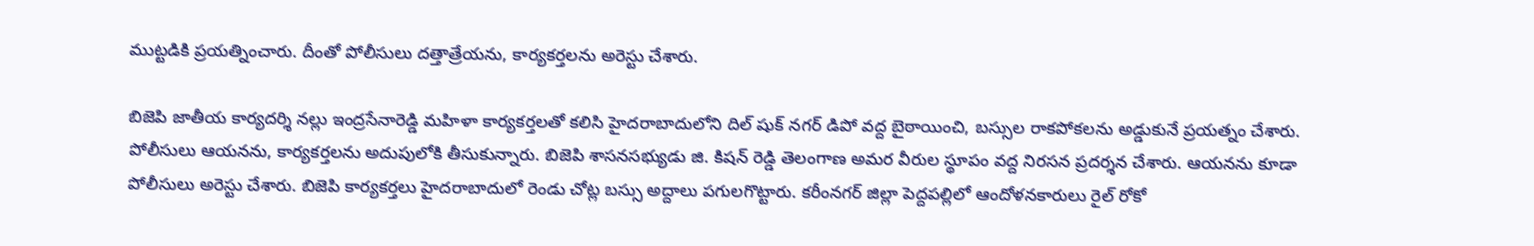ముట్టడికి ప్రయత్నించారు. దీంతో పోలీసులు దత్తాత్రేయను, కార్యకర్తలను అరెస్టు చేశారు.

బిజెపి జాతీయ కార్యదర్శి నల్లు ఇంద్రసేనారెడ్డి మహిళా కార్యకర్తలతో కలిసి హైదరాబాదులోని దిల్ షుక్ నగర్ డిపో వద్ద బైఠాయించి, బస్సుల రాకపోకలను అడ్డుకునే ప్రయత్నం చేశారు. పోలీసులు ఆయనను, కార్యకర్తలను అదుపులోకి తీసుకున్నారు. బిజెపి శాసనసభ్యుడు జి. కిషన్ రెడ్డి తెలంగాణ అమర వీరుల స్థూపం వద్ద నిరసన ప్రదర్శన చేశారు. ఆయనను కూడా పోలీసులు అరెస్టు చేశారు. బిజెపి కార్యకర్తలు హైదరాబాదులో రెండు చోట్ల బస్సు అద్దాలు పగులగొట్టారు. కరీంనగర్ జిల్లా పెద్దపల్లిలో ఆందోళనకారులు రైల్ రోకో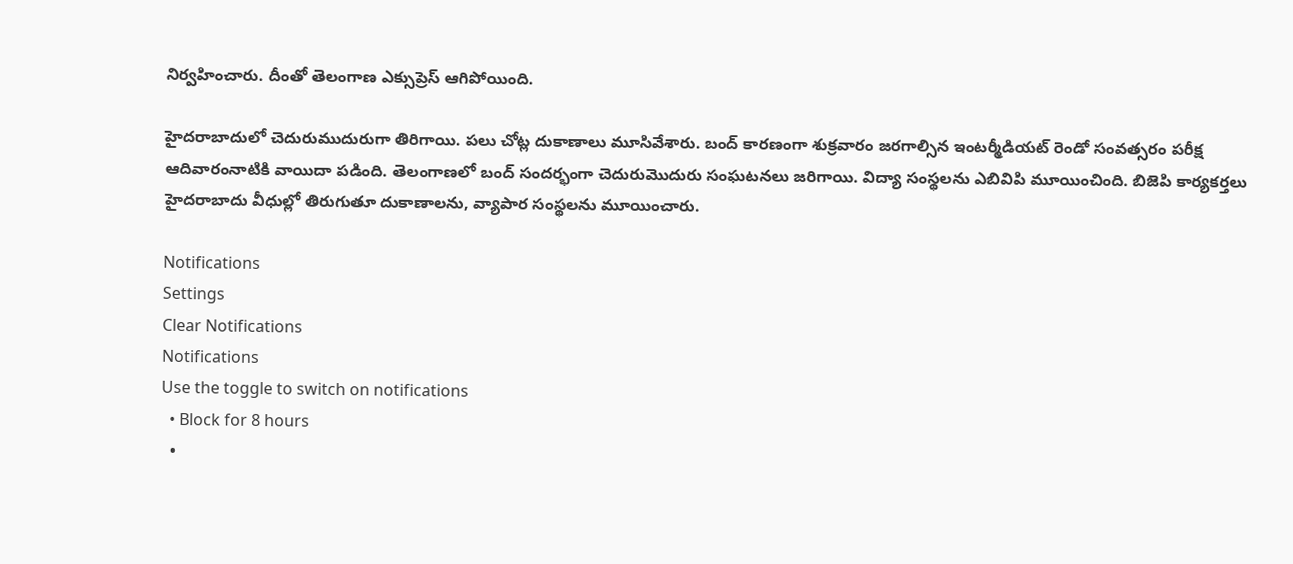నిర్వహించారు. దీంతో తెలంగాణ ఎక్సుప్రెస్ ఆగిపోయింది.

హైదరాబాదులో చెదురుముదురుగా తిరిగాయి. పలు చోట్ల దుకాణాలు మూసివేశారు. బంద్ కారణంగా శుక్రవారం జరగాల్సిన ఇంటర్మీడియట్ రెండో సంవత్సరం పరీక్ష ఆదివారంనాటికి వాయిదా పడింది. తెలంగాణలో బంద్ సందర్భంగా చెదురుమొదురు సంఘటనలు జరిగాయి. విద్యా సంస్థలను ఎబివిపి మూయించింది. బిజెపి కార్యకర్తలు హైదరాబాదు వీధుల్లో తిరుగుతూ దుకాణాలను, వ్యాపార సంస్థలను మూయించారు.

Notifications
Settings
Clear Notifications
Notifications
Use the toggle to switch on notifications
  • Block for 8 hours
  •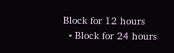Block for 12 hours
  • Block for 24 hours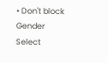• Don't block
Gender
Select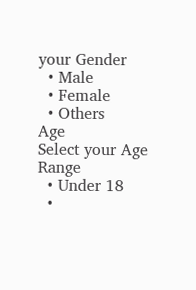your Gender
  • Male
  • Female
  • Others
Age
Select your Age Range
  • Under 18
  •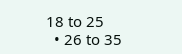18 to 25
  • 26 to 35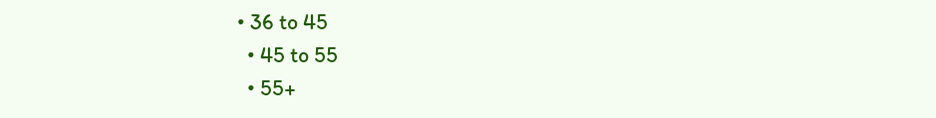• 36 to 45
  • 45 to 55
  • 55+